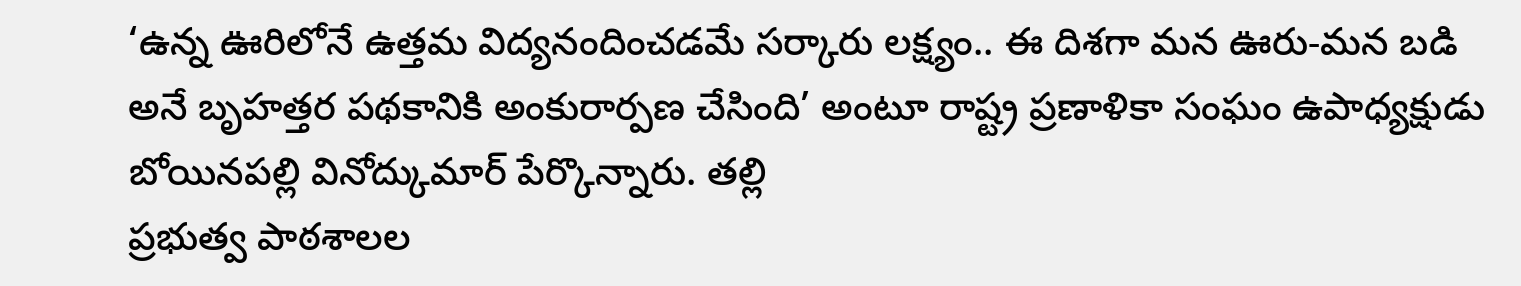‘ఉన్న ఊరిలోనే ఉత్తమ విద్యనందించడమే సర్కారు లక్ష్యం.. ఈ దిశగా మన ఊరు-మన బడి అనే బృహత్తర పథకానికి అంకురార్పణ చేసింది’ అంటూ రాష్ట్ర ప్రణాళికా సంఘం ఉపాధ్యక్షుడు బోయినపల్లి వినోద్కుమార్ పేర్కొన్నారు. తల్లి
ప్రభుత్వ పాఠశాలల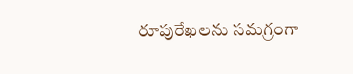రూపురేఖలను సమగ్రంగా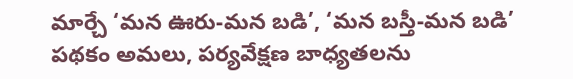మార్చే ‘మన ఊరు-మన బడి’, ‘మన బస్తీ-మన బడి’ పథకం అమలు, పర్యవేక్షణ బాధ్యతలను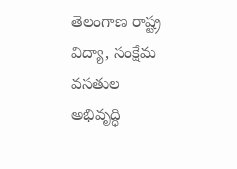తెలంగాణ రాష్ట్ర విద్యా, సంక్షేమ వసతుల అభివృద్ధి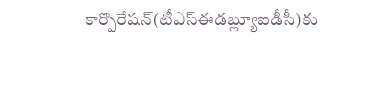కార్పొరేషన్(టీఎస్ఈడబ్ల్యూఐడీసీ)కు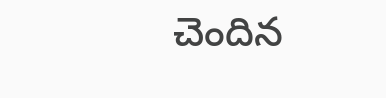చెందిన